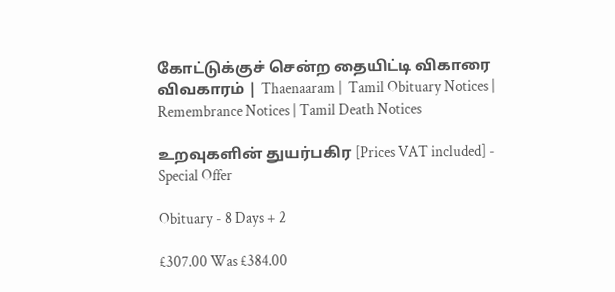கோட்டுக்குச் சென்ற தையிட்டி விகாரை விவகாரம் | Thaenaaram |  Tamil Obituary Notices | Remembrance Notices | Tamil Death Notices

உறவுகளின் துயர்பகிர [Prices VAT included] - Special Offer

Obituary - 8 Days + 2

£307.00 Was £384.00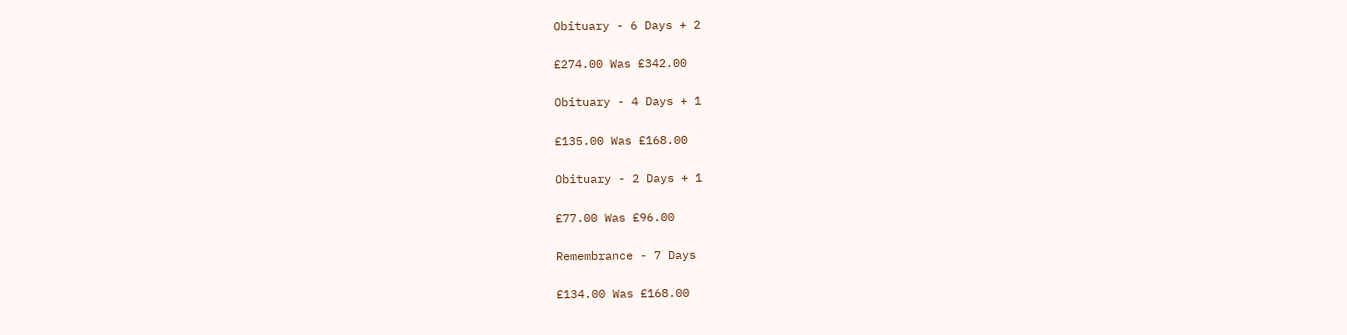Obituary - 6 Days + 2

£274.00 Was £342.00

Obituary - 4 Days + 1

£135.00 Was £168.00

Obituary - 2 Days + 1

£77.00 Was £96.00

Remembrance - 7 Days

£134.00 Was £168.00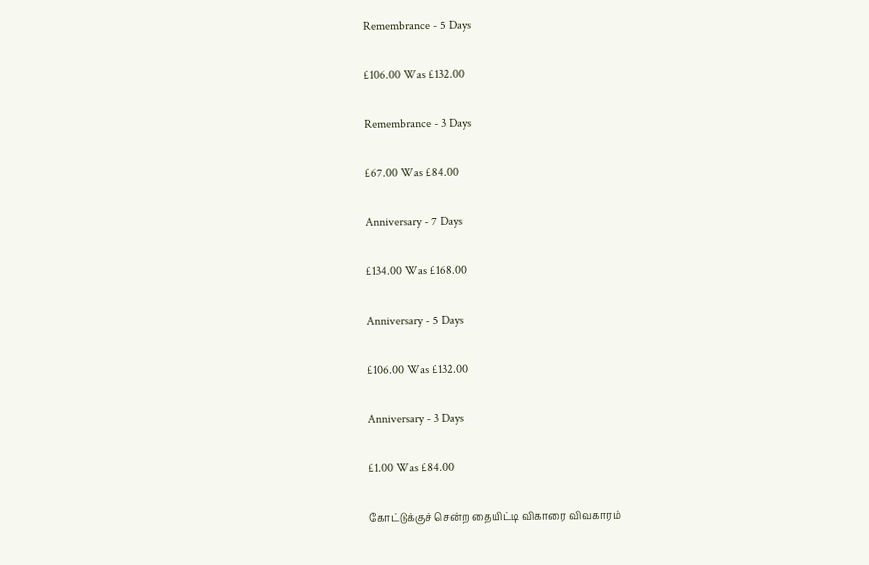Remembrance - 5 Days

£106.00 Was £132.00

Remembrance - 3 Days

£67.00 Was £84.00

Anniversary - 7 Days

£134.00 Was £168.00

Anniversary - 5 Days

£106.00 Was £132.00

Anniversary - 3 Days

£1.00 Was £84.00

கோட்டுக்குச் சென்ற தையிட்டி விகாரை விவகாரம்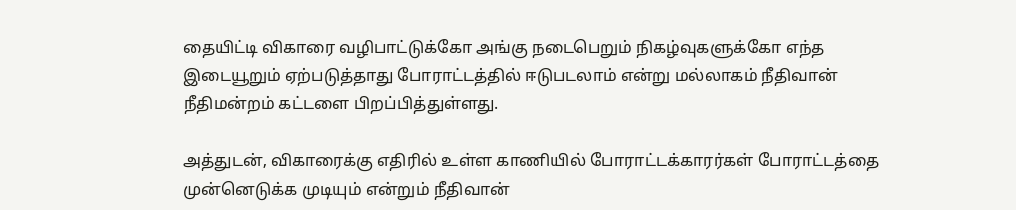தையிட்டி விகாரை வழிபாட்டுக்கோ அங்கு நடைபெறும் நிகழ்வுகளுக்கோ எந்த இடையூறும் ஏற்படுத்தாது போராட்டத்தில் ஈடுபடலாம் என்று மல்லாகம் நீதிவான் நீதிமன்றம் கட்டளை பிறப்பித்துள்ளது.

அத்துடன், விகாரைக்கு எதிரில் உள்ள காணியில் போராட்டக்காரர்கள் போராட்டத்தை முன்னெடுக்க முடியும் என்றும் நீதிவான்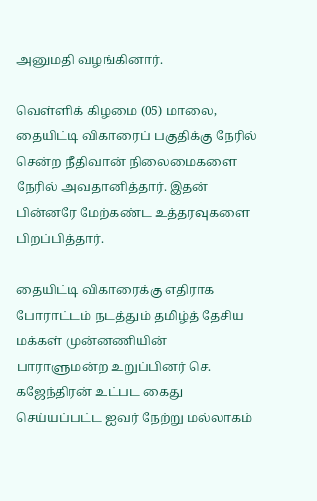அனுமதி வழங்கினார்.

வெள்ளிக் கிழமை (05) மாலை, தையிட்டி விகாரைப் பகுதிக்கு நேரில் சென்ற நீதிவான் நிலைமைகளை நேரில் அவதானித்தார். இதன் பின்னரே மேற்கண்ட உத்தரவுகளை பிறப்பித்தார்.

தையிட்டி விகாரைக்கு எதிராக போராட்டம் நடத்தும் தமிழ்த் தேசிய மக்கள் முன்னணியின் பாராளுமன்ற உறுப்பினர் செ. கஜேந்திரன் உட்பட கைது செய்யப்பட்ட ஐவர் நேற்று மல்லாகம்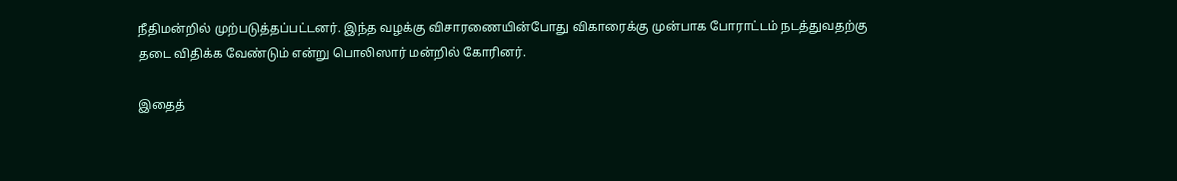நீதிமன்றில் முற்படுத்தப்பட்டனர். இந்த வழக்கு விசாரணையின்போது விகாரைக்கு முன்பாக போராட்டம் நடத்துவதற்கு தடை விதிக்க வேண்டும் என்று பொலிஸார் மன்றில் கோரினர்.

இதைத்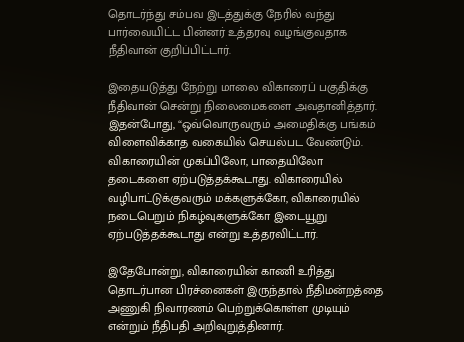தொடர்ந்து சம்பவ இடத்துக்கு நேரில் வந்து பார்வையிட்ட பின்னர் உத்தரவு வழங்குவதாக நீதிவான் குறிப்பிட்டார்.

இதையடுத்து நேற்று மாலை விகாரைப் பகுதிக்கு நீதிவான் சென்று நிலைமைகளை அவதானித்தார். இதன்போது, “ஒவ்வொருவரும் அமைதிக்கு பங்கம் விளைவிக்காத வகையில் செயல்பட வேண்டும். விகாரையின் முகப்பிலோ, பாதையிலோ தடைகளை ஏற்படுத்தக்கூடாது. விகாரையில் வழிபாட்டுக்குவரும் மக்களுக்கோ, விகாரையில் நடைபெறும் நிகழ்வுகளுக்கோ இடையூறு ஏற்படுத்தக்கூடாது என்று உத்தரவிட்டார்.

இதேபோன்று, விகாரையின் காணி உரித்து தொடர்பான பிரச்னைகள் இருந்தால் நீதிமன்றத்தை அணுகி நிவாரணம் பெற்றுக்கொள்ள முடியும் என்றும் நீதிபதி அறிவுறுத்தினார்.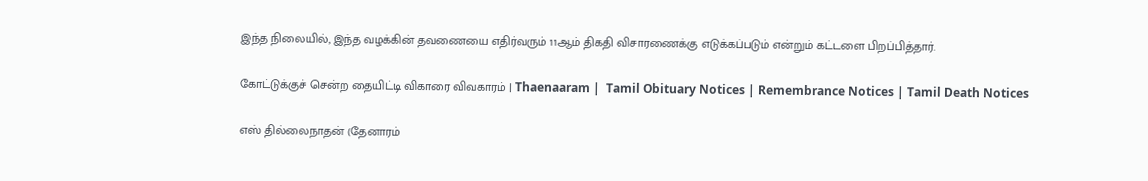இந்த நிலையில், இந்த வழக்கின் தவணையை எதிர்வரும் 11ஆம் திகதி விசாரணைக்கு எடுக்கப்படும் என்றும் கட்டளை பிறப்பித்தார்.

கோட்டுக்குச் சென்ற தையிட்டி விகாரை விவகாரம் | Thaenaaram |  Tamil Obituary Notices | Remembrance Notices | Tamil Death Notices

எஸ் தில்லைநாதன் (தேனாரம்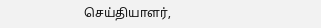செய்தியாளர்,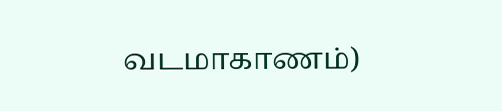வடமாகாணம்)